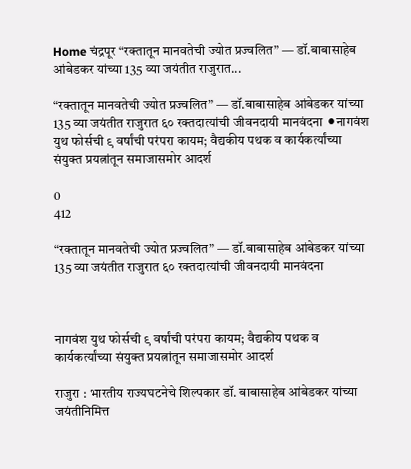Home चंद्रपूर “रक्तातून मानवतेची ज्योत प्रज्वलित” — डॉ.बाबासाहेब आंबेडकर यांच्या 135 व्या जयंतीत राजुरात...

“रक्तातून मानवतेची ज्योत प्रज्वलित” — डॉ.बाबासाहेब आंबेडकर यांच्या 135 व्या जयंतीत राजुरात ६० रक्तदात्यांची जीवनदायी मानवंदना ⚫नागवंश युथ फोर्सची ९ वर्षांची परंपरा कायम; वैद्यकीय पथक व कार्यकर्त्यांच्या संयुक्त प्रयत्नांतून समाजासमोर आदर्श

0
412

“रक्तातून मानवतेची ज्योत प्रज्वलित” — डॉ.बाबासाहेब आंबेडकर यांच्या 135 व्या जयंतीत राजुरात ६० रक्तदात्यांची जीवनदायी मानवंदना



नागवंश युथ फोर्सची ९ वर्षांची परंपरा कायम; वैद्यकीय पथक व कार्यकर्त्यांच्या संयुक्त प्रयत्नांतून समाजासमोर आदर्श

राजुरा : भारतीय राज्यघटनेचे शिल्पकार डॉ. बाबासाहेब आंबेडकर यांच्या जयंतीनिमित्त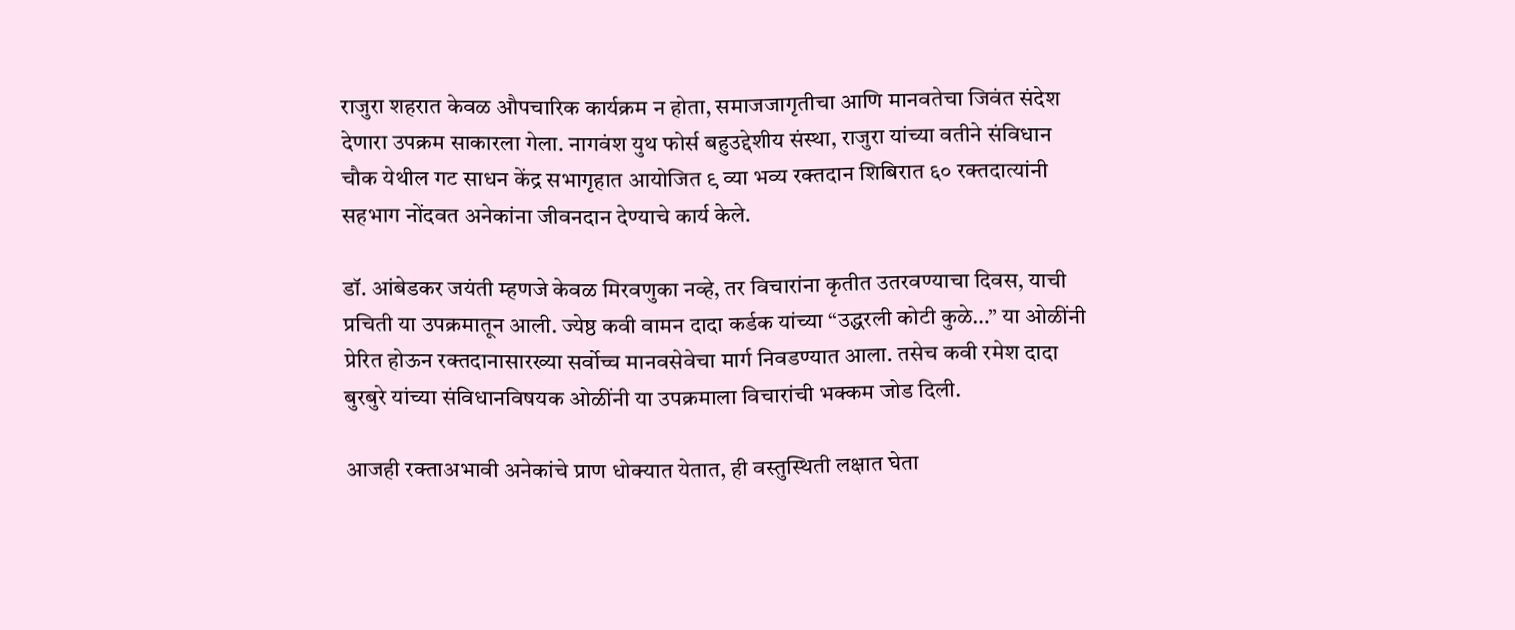राजुरा शहरात केवळ औपचारिक कार्यक्रम न होता, समाजजागृतीचा आणि मानवतेचा जिवंत संदेश देणारा उपक्रम साकारला गेला. नागवंश युथ फोर्स बहुउद्देशीय संस्था, राजुरा यांच्या वतीने संविधान चौक येथील गट साधन केंद्र सभागृहात आयोजित ९ व्या भव्य रक्तदान शिबिरात ६० रक्तदात्यांनी सहभाग नोंदवत अनेकांना जीवनदान देण्याचे कार्य केले.

डॉ. आंबेडकर जयंती म्हणजे केवळ मिरवणुका नव्हे, तर विचारांना कृतीत उतरवण्याचा दिवस, याची प्रचिती या उपक्रमातून आली. ज्येष्ठ कवी वामन दादा कर्डक यांच्या “उद्धरली कोटी कुळे…” या ओळींनी प्रेरित होऊन रक्तदानासारख्या सर्वोच्च मानवसेवेचा मार्ग निवडण्यात आला. तसेच कवी रमेश दादा बुरबुरे यांच्या संविधानविषयक ओळींनी या उपक्रमाला विचारांची भक्कम जोड दिली.

आजही रक्ताअभावी अनेकांचे प्राण धोक्यात येतात, ही वस्तुस्थिती लक्षात घेता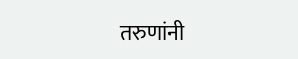तरुणांनी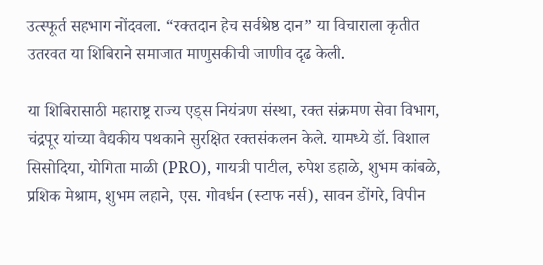उत्स्फूर्त सहभाग नोंदवला. “रक्तदान हेच सर्वश्रेष्ठ दान” या विचाराला कृतीत उतरवत या शिबिराने समाजात माणुसकीची जाणीव दृढ केली.

या शिबिरासाठी महाराष्ट्र राज्य एड्स नियंत्रण संस्था, रक्त संक्रमण सेवा विभाग, चंद्रपूर यांच्या वैद्यकीय पथकाने सुरक्षित रक्तसंकलन केले. यामध्ये डॉ. विशाल सिसोदिया, योगिता माळी (PRO), गायत्री पाटील, रुपेश डहाळे, शुभम कांबळे, प्रशिक मेश्राम, शुभम लहाने, एस. गोवर्धन (स्टाफ नर्स), सावन डोंगरे, विपीन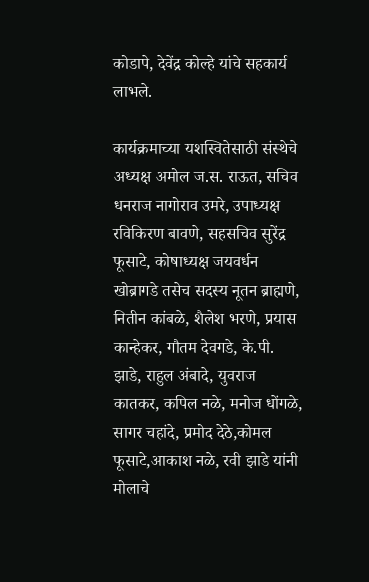कोडापे, देवेंद्र कोल्हे यांचे सहकार्य लाभले.

कार्यक्रमाच्या यशस्वितेसाठी संस्थेचे अध्यक्ष अमोल ज.स. राऊत, सचिव धनराज नागोराव उमरे, उपाध्यक्ष रविकिरण बावणे, सहसचिव सुरेंद्र फूसाटे, कोषाध्यक्ष जयवर्धन खोब्रागडे तसेच सदस्य नूतन ब्राह्मणे, नितीन कांबळे, शैलेश भरणे, प्रयास कान्हेकर, गौतम देवगडे, के.पी. झाडे, राहुल अंबादे, युवराज कातकर, कपिल नळे, मनोज धोंगळे, सागर चहांदे, प्रमोद देठे,कोमल फूसाटे,आकाश नळे, रवी झाडे यांनी मोलाचे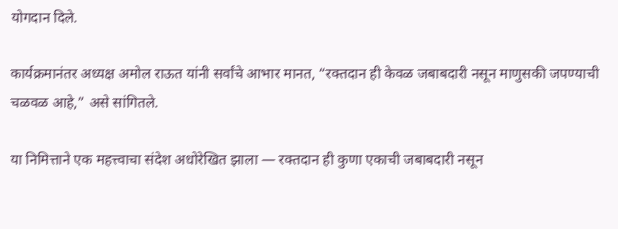योगदान दिले.

कार्यक्रमानंतर अध्यक्ष अमोल राऊत यांनी सर्वांचे आभार मानत, “रक्तदान ही केवळ जबाबदारी नसून माणुसकी जपण्याची चळवळ आहे,” असे सांगितले.

या निमित्ताने एक महत्त्वाचा संदेश अधोरेखित झाला — रक्तदान ही कुणा एकाची जबाबदारी नसून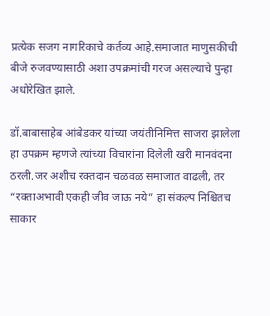प्रत्येक सजग नागरिकाचे कर्तव्य आहे.समाजात माणुसकीची बीजे रुजवण्यासाठी अशा उपक्रमांची गरज असल्याचे पुन्हा अधोरेखित झाले.

डॉ.बाबासाहेब आंबेडकर यांच्या जयंतीनिमित्त साजरा झालेला हा उपक्रम म्हणजे त्यांच्या विचारांना दिलेली खरी मानवंदना ठरली.जर अशीच रक्तदान चळवळ समाजात वाढली, तर “रक्ताअभावी एकही जीव जाऊ नये” हा संकल्प निश्चितच साकार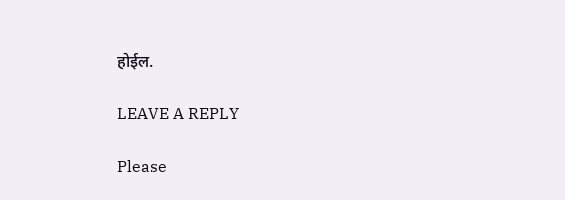होईल.

LEAVE A REPLY

Please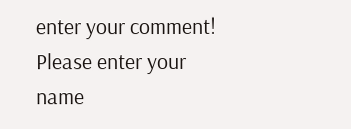enter your comment!
Please enter your name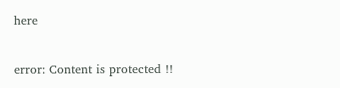here

error: Content is protected !!